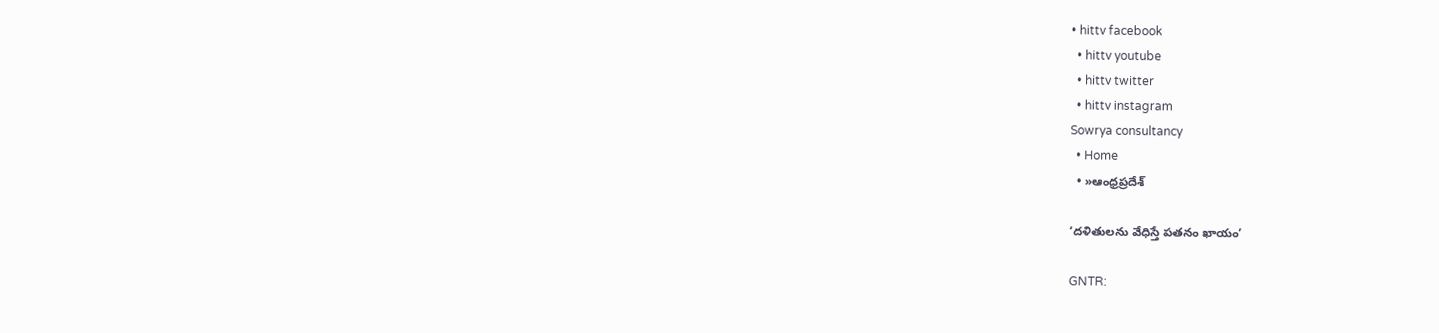• hittv facebook
  • hittv youtube
  • hittv twitter
  • hittv instagram
Sowrya consultancy
  • Home
  • »ఆంధ్రప్రదేశ్

‘దళితులను వేధిస్తే పతనం ఖాయం’

GNTR: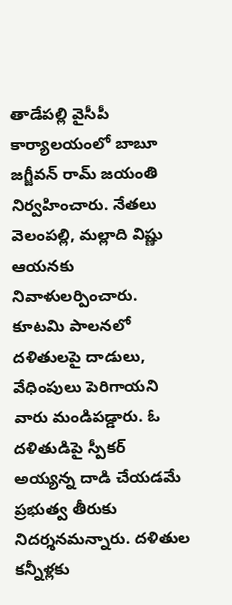తాడేపల్లి వైసీపీ కార్యాలయంలో బాబూ జగ్జీవన్‌ రామ్ జయంతి నిర్వహించారు. నేతలు వెలంపల్లి, మల్లాది విష్ణు ఆయనకు నివాళులర్పించారు. కూటమి పాలనలో దళితులపై దాడులు, వేధింపులు పెరిగాయని వారు మండిపడ్డారు. ఓ దళితుడిపై స్పీకర్‌ అయ్యన్న దాడి చేయడమే ప్రభుత్వ తీరుకు నిదర్శనమన్నారు. దళితుల కన్నీళ్లకు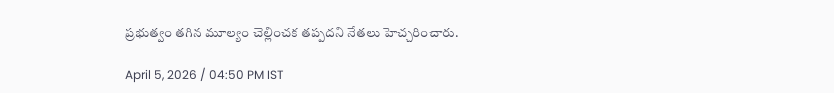ప్రభుత్వం తగిన మూల్యం చెల్లించక తప్పదని నేతలు హెచ్చరించారు.

April 5, 2026 / 04:50 PM IST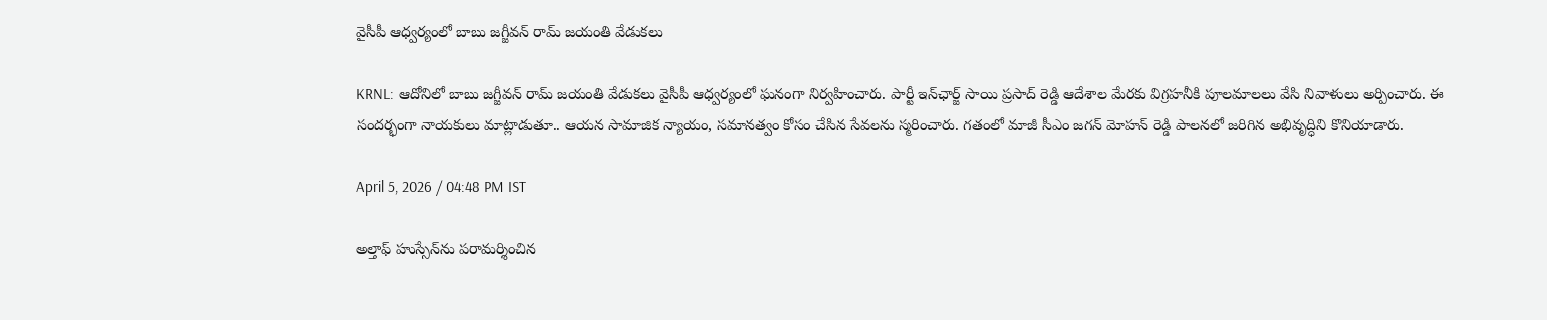వైసీపీ ఆధ్వర్యంలో బాబు జగ్జీవన్ రామ్ జయంతి వేడుకలు

KRNL: ఆదోనిలో బాబు జగ్జీవన్ రామ్ జయంతి వేడుకలు వైసీపీ ఆధ్వర్యంలో ఘనంగా నిర్వహించారు. పార్టీ ఇన్‌ఛార్జ్ సాయి ప్రసాద్ రెడ్డి ఆదేశాల మేరకు విగ్రహనీకి పూలమాలలు వేసి నివాళులు అర్పించారు. ఈ సందర్భంగా నాయకులు మాట్లాడుతూ.. ఆయన సామాజిక న్యాయం, సమానత్వం కోసం చేసిన సేవలను స్మరించారు. గతంలో మాజీ సీఎం జగన్ మోహన్ రెడ్డి పాలనలో జరిగిన అభివృద్ధిని కొనియాడారు.

April 5, 2026 / 04:48 PM IST

అల్తాఫ్ హుస్సేన్‌ను పరామర్శించిన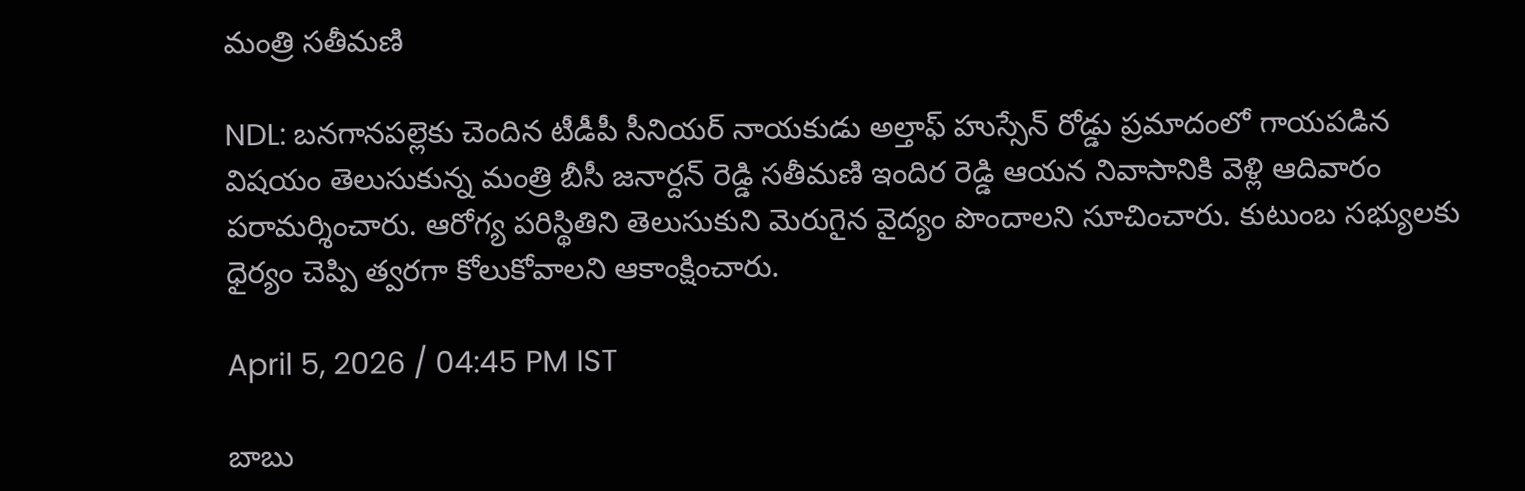మంత్రి సతీమణి

NDL: బనగానపల్లెకు చెందిన టీడీపీ సీనియర్ నాయకుడు అల్తాఫ్ హుస్సేన్ రోడ్డు ప్రమాదంలో గాయపడిన విషయం తెలుసుకున్న మంత్రి బీసీ జనార్దన్ రెడ్డి సతీమణి ఇందిర రెడ్డి ఆయన నివాసానికి వెళ్లి ఆదివారం పరామర్శించారు. ఆరోగ్య పరిస్థితిని తెలుసుకుని మెరుగైన వైద్యం పొందాలని సూచించారు. కుటుంబ సభ్యులకు ధైర్యం చెప్పి త్వరగా కోలుకోవాలని ఆకాంక్షించారు.

April 5, 2026 / 04:45 PM IST

బాబు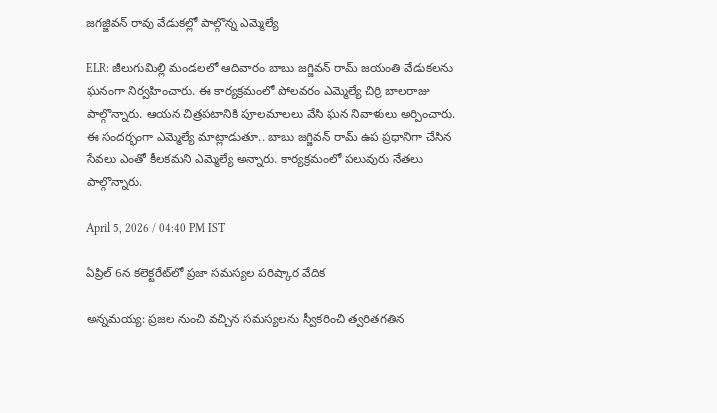జగజ్జివన్ రావు వేడుకల్లో పాల్గొన్న ఎమ్మెల్యే

ELR: జీలుగుమిల్లి మండలలో ఆదివారం బాబు జగ్జివన్ రామ్ జయంతి వేడుకలను ఘనంగా నిర్వహించారు. ఈ కార్యక్రమంలో పోలవరం ఎమ్మెల్యే చిర్రి బాలరాజు పాల్గొన్నారు. ఆయన చిత్రపటానికి పూలమాలలు వేసి ఘన నివాళులు అర్పించారు. ఈ సందర్భంగా ఎమ్మెల్యే మాట్లాడుతూ.. బాబు జగ్జివన్ రామ్ ఉప ప్రధానిగా చేసిన సేవలు ఎంతో కీలకమని ఎమ్మెల్యే అన్నారు. కార్యక్రమంలో పలువురు నేతలు పాల్గొన్నారు.

April 5, 2026 / 04:40 PM IST

ఏప్రిల్ 6న కలెక్టరేట్‌లో ప్రజా సమస్యల పరిష్కార వేదిక

అన్నమయ్య: ప్రజల నుంచి వచ్చిన సమస్యలను స్వీకరించి త్వరితగతిన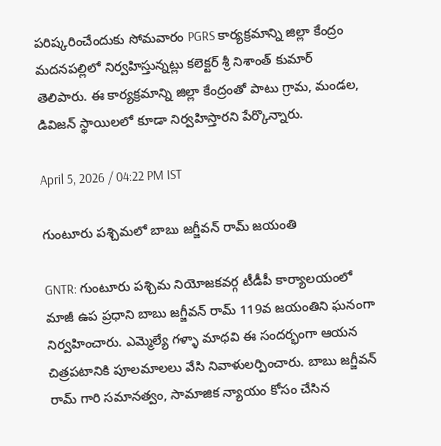పరిష్కరించేందుకు సోమవారం PGRS కార్యక్రమాన్ని జిల్లా కేంద్రం మదనపల్లిలో నిర్వహిస్తున్నట్లు కలెక్టర్ శ్రీ నిశాంత్ కుమార్ తెలిపారు. ఈ కార్యక్రమాన్ని జిల్లా కేంద్రంతో పాటు గ్రామ, మండల, డివిజన్ స్థాయిలలో కూడా నిర్వహిస్తారని పేర్కొన్నారు.

April 5, 2026 / 04:22 PM IST

గుంటూరు పశ్చిమలో బాబు జగ్జీవన్ రామ్ జయంతి

GNTR: గుంటూరు పశ్చిమ నియోజకవర్గ టీడీపీ కార్యాలయంలో మాజీ ఉప ప్రధాని బాబు జగ్జీవన్ రామ్ 119వ జయంతిని ఘనంగా నిర్వహించారు. ఎమ్మెల్యే గళ్ళా మాధవి ఈ సందర్భంగా ఆయన చిత్రపటానికి పూలమాలలు వేసి నివాళులర్పించారు. బాబు జగ్జీవన్ రామ్ గారి సమానత్వం, సామాజిక న్యాయం కోసం చేసిన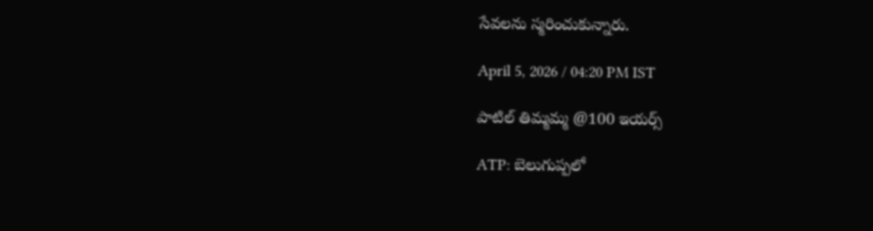సేవలను స్మరించుకున్నారు.

April 5, 2026 / 04:20 PM IST

పాటిల్ తిమ్మమ్మ @100 ఇయర్స్

ATP: బెలుగుప్పలో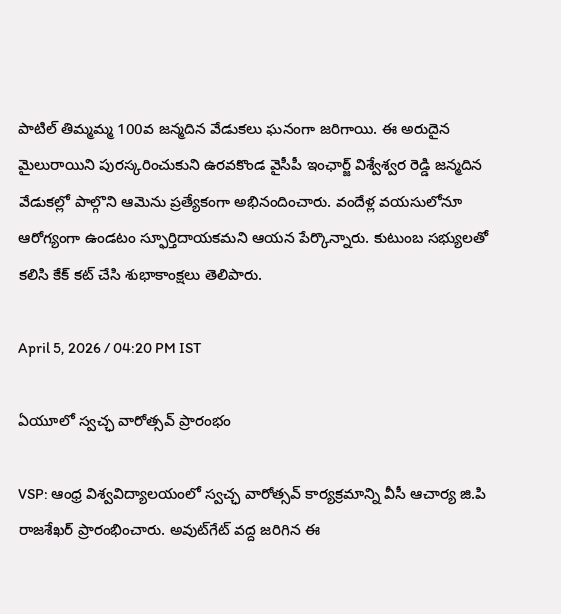పాటిల్ తిమ్మమ్మ 100వ జన్మదిన వేడుకలు ఘనంగా జరిగాయి. ఈ అరుదైన మైలురాయిని పురస్కరించుకుని ఉరవకొండ వైసీపీ ఇంఛార్జ్ విశ్వేశ్వర రెడ్డి జన్మదిన వేడుకల్లో పాల్గొని ఆమెను ప్రత్యేకంగా అభినందించారు. వందేళ్ల వయసులోనూ ఆరోగ్యంగా ఉండటం స్ఫూర్తిదాయకమని ఆయన పేర్కొన్నారు. కుటుంబ సభ్యులతో కలిసి కేక్ కట్ చేసి శుభాకాంక్షలు తెలిపారు.

April 5, 2026 / 04:20 PM IST

ఏయూలో స్వచ్ఛ వారోత్సవ్ ప్రారంభం

VSP: ఆంధ్ర విశ్వవిద్యాలయంలో స్వచ్ఛ వారోత్సవ్ కార్యక్రమాన్ని వీసీ ఆచార్య జి.పి రాజశేఖర్ ప్రారంభించారు. అవుట్‌గేట్ వద్ద జరిగిన ఈ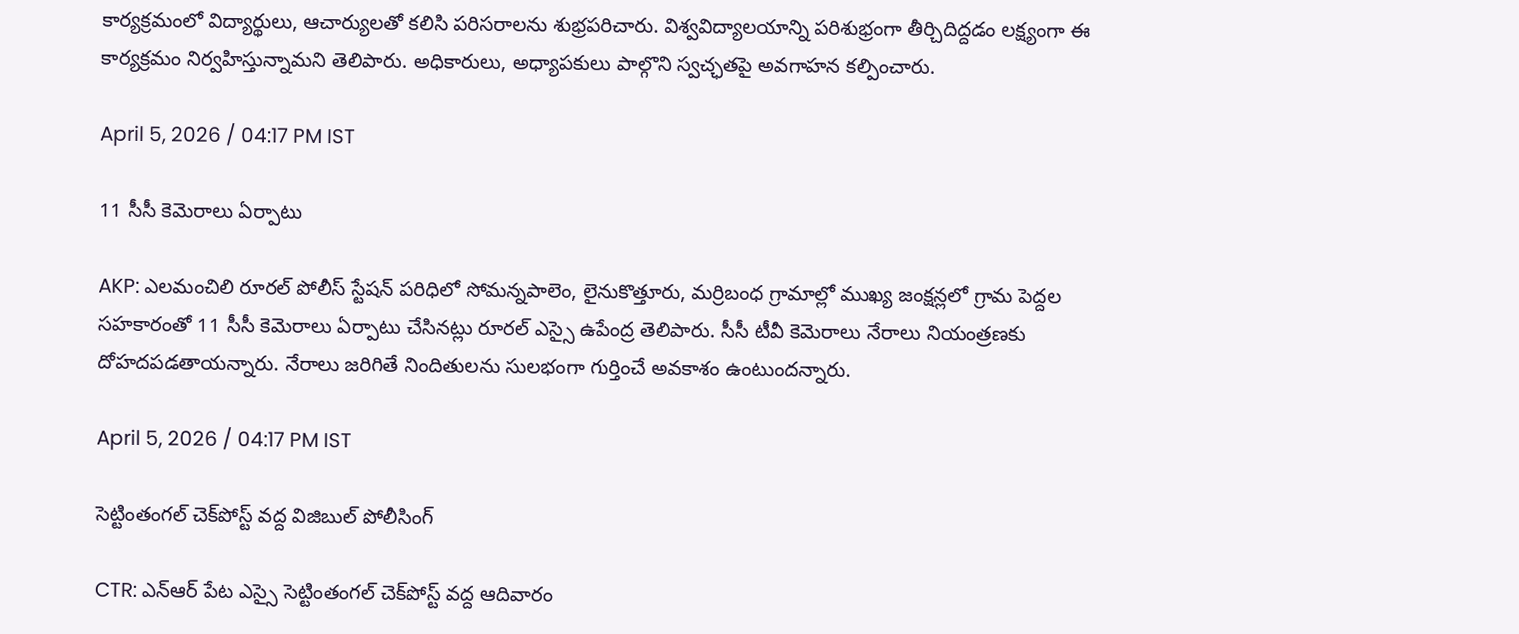కార్యక్రమంలో విద్యార్థులు, ఆచార్యులతో కలిసి పరిసరాలను శుభ్రపరిచారు. విశ్వవిద్యాలయాన్ని పరిశుభ్రంగా తీర్చిదిద్దడం లక్ష్యంగా ఈ కార్యక్రమం నిర్వహిస్తున్నామని తెలిపారు. అధికారులు, అధ్యాపకులు పాల్గొని స్వచ్ఛతపై అవగాహన కల్పించారు.

April 5, 2026 / 04:17 PM IST

11 సీసీ కెమెరాలు ఏర్పాటు

AKP: ఎలమంచిలి రూరల్ పోలీస్ స్టేషన్ పరిధిలో సోమన్నపాలెం, లైనుకొత్తూరు, మర్రిబంధ గ్రామాల్లో ముఖ్య జంక్షన్లలో గ్రామ పెద్దల సహకారంతో 11 సీసీ కెమెరాలు ఏర్పాటు చేసినట్లు రూరల్ ఎస్సై ఉపేంద్ర తెలిపారు. సీసీ టీవీ కెమెరాలు నేరాలు నియంత్రణకు దోహదపడతాయన్నారు. నేరాలు జరిగితే నిందితులను సులభంగా గుర్తించే అవకాశం ఉంటుందన్నారు.

April 5, 2026 / 04:17 PM IST

సెట్టింతంగల్ చెక్‌పోస్ట్ వద్ద విజిబుల్ పోలీసింగ్

CTR: ఎన్‌ఆర్ పేట ఎస్సై సెట్టింతంగల్ చెక్‌పోస్ట్ వద్ద ఆదివారం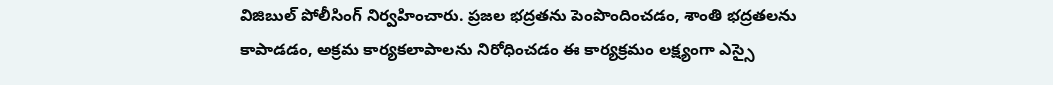విజిబుల్ పోలీసింగ్ నిర్వహించారు. ప్రజల భద్రతను పెంపొందించడం, శాంతి భద్రతలను కాపాడడం, అక్రమ కార్యకలాపాలను నిరోధించడం ఈ కార్యక్రమం లక్ష్యంగా ఎస్సై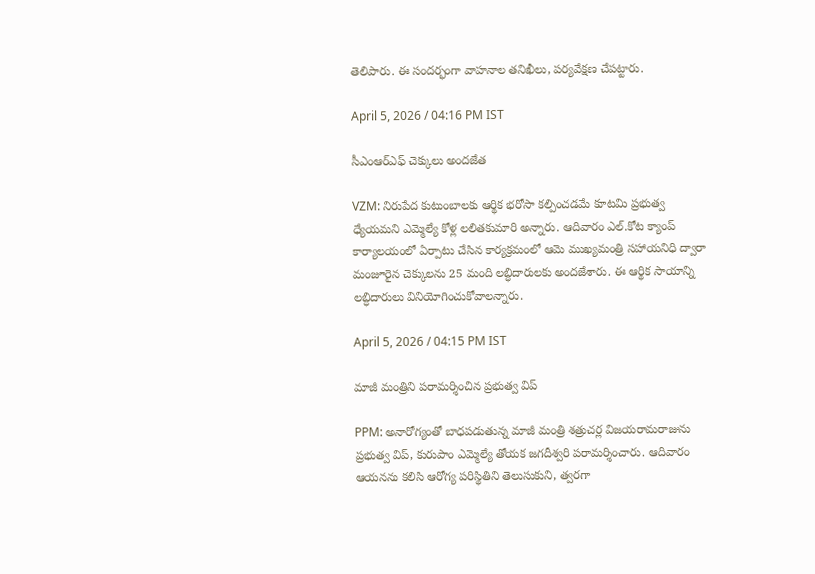తెలిపారు. ఈ సందర్భంగా వాహనాల తనిఖీలు, పర్యవేక్షణ చేపట్టారు.

April 5, 2026 / 04:16 PM IST

సీఎంఆర్ఎఫ్ చెక్కులు అందజేత

VZM: నిరుపేద కుటుంబాలకు ఆర్థిక భరోసా కల్పించడమే కూటమి ప్రభుత్వ ధ్యేయమని ఎమ్మెల్యే కోళ్ల లలితకుమారి అన్నారు. ఆదివారం ఎల్.కోట క్యాంప్ కార్యాలయంలో ఏర్పాటు చేసిన కార్యక్రమంలో ఆమె ముఖ్యమంత్రి సహాయనిధి ద్వారా మంజూరైన చెక్కులను 25 మంది లబ్ధిదారులకు అందజేశారు. ఈ ఆర్థిక సాయాన్ని లబ్ధిదారులు వినియోగించుకోవాలన్నారు.

April 5, 2026 / 04:15 PM IST

మాజీ మంత్రిని పరామర్శించిన ప్రభుత్వ విప్

PPM: అనారోగ్యంతో బాధపడుతున్న మాజీ మంత్రి శత్రుచర్ల విజయరామరాజును ప్రభుత్వ విప్, కురుపాం ఎమ్మెల్యే తోయక జగదీశ్వరి పరామర్శించారు. ఆదివారం ఆయనను కలిసి ఆరోగ్య పరిస్థితిని తెలుసుకుని, త్వరగా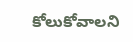కోలుకోవాలని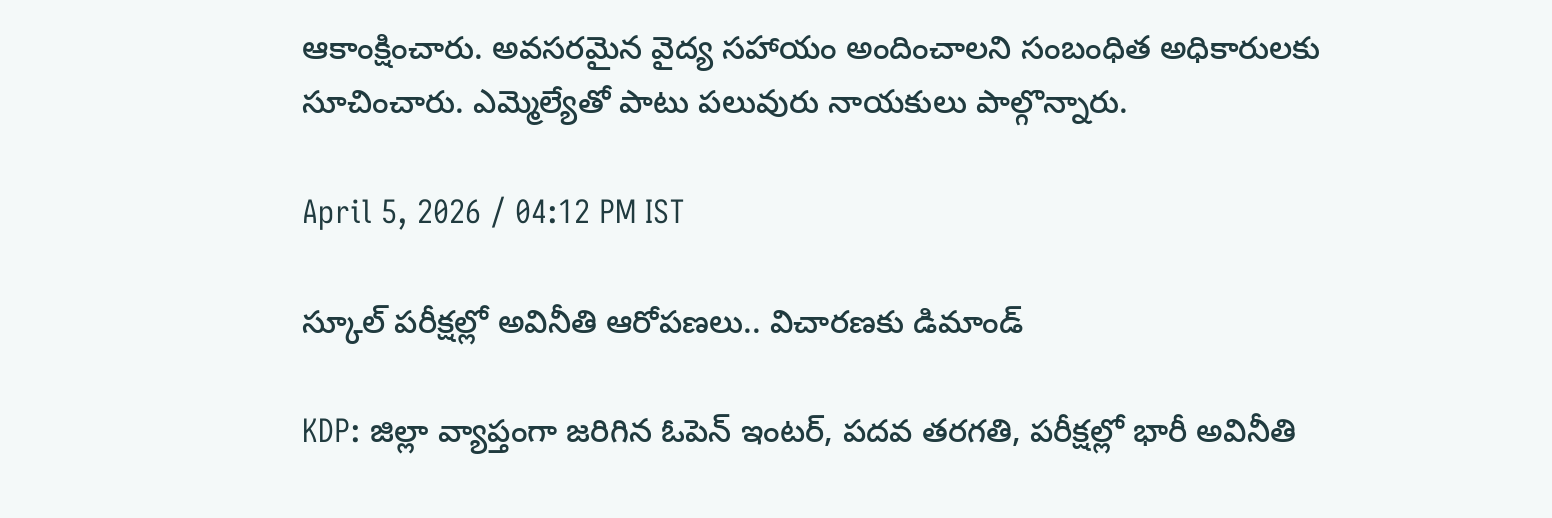ఆకాంక్షించారు. అవసరమైన వైద్య సహాయం అందించాలని సంబంధిత అధికారులకు సూచించారు. ఎమ్మెల్యేతో పాటు పలువురు నాయకులు పాల్గొన్నారు.

April 5, 2026 / 04:12 PM IST

స్కూల్ పరీక్షల్లో అవినీతి ఆరోపణలు.. విచారణకు డిమాండ్

KDP: జిల్లా వ్యాప్తంగా జరిగిన ఓపెన్ ఇంటర్, పదవ తరగతి, పరీక్షల్లో భారీ అవినీతి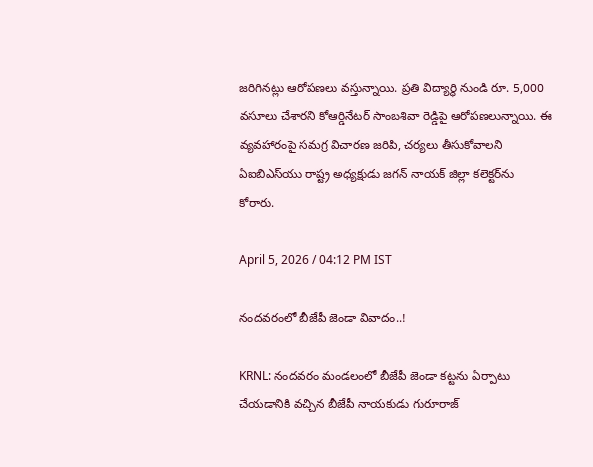జరిగినట్లు ఆరోపణలు వస్తున్నాయి. ప్రతి విద్యార్థి నుండి రూ. 5,000 వసూలు చేశారని కోఆర్డినేటర్ సాంబశివా రెడ్డిపై ఆరోపణలున్నాయి. ఈ వ్యవహారంపై సమగ్ర విచారణ జరిపి, చర్యలు తీసుకోవాలని ఏఐబిఎస్‌యు రాష్ట్ర అధ్యక్షుడు జగన్ నాయక్ జిల్లా కలెక్టర్‌ను కోరారు.

April 5, 2026 / 04:12 PM IST

నందవరంలో బీజేపీ జెండా వివాదం..!

KRNL: నందవరం మండలంలో బీజేపీ జెండా కట్టను ఏర్పాటు చేయడానికి వచ్చిన బీజేపీ నాయకుడు గురూరాజ్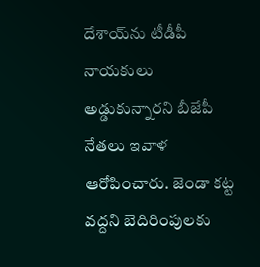దేశాయ్‌ను టీడీపీ నాయకులు అడ్డుకున్నారని బీజేపీ నేతలు ఇవాళ ఆరోపించారు. జెండా కట్ట వద్దని బెదిరింపులకు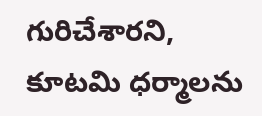గురిచేశారని, కూటమి ధర్మాలను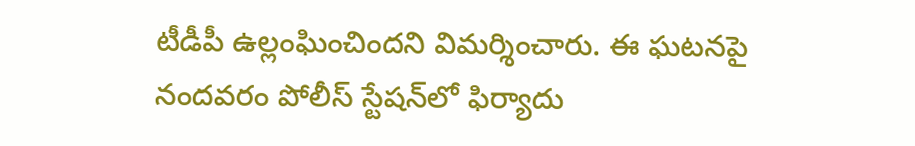టీడీపీ ఉల్లంఘించిందని విమర్శించారు. ఈ ఘటనపై నందవరం పోలీస్ స్టేషన్‌లో ఫిర్యాదు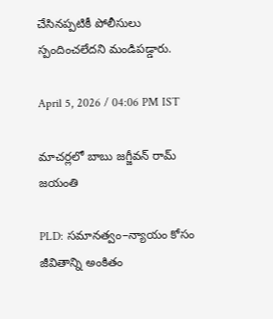చేసినప్పటికీ పోలీసులు స్పందించలేదని మండిపడ్డారు.

April 5, 2026 / 04:06 PM IST

మాచర్లలో బాబు జగ్జీవన్ రామ్ జయంతి

PLD: సమానత్వం–న్యాయం కోసం జీవితాన్ని అంకితం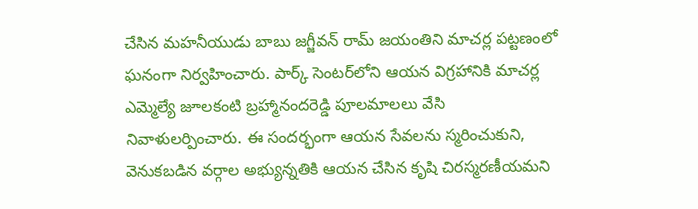చేసిన మహనీయుడు బాబు జగ్జీవన్ రామ్ జయంతిని మాచర్ల పట్టణంలో ఘనంగా నిర్వహించారు. పార్క్ సెంటర్‌లోని ఆయన విగ్రహానికి మాచర్ల ఎమ్మెల్యే జూలకంటి బ్రహ్మానందరెడ్డి పూలమాలలు వేసి నివాళులర్పించారు. ఈ సందర్భంగా ఆయన సేవలను స్మరించుకుని, వెనుకబడిన వర్గాల అభ్యున్నతికి ఆయన చేసిన కృషి చిరస్మరణీయమని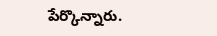పేర్కొన్నారు.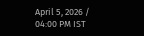April 5, 2026 / 04:00 PM IST